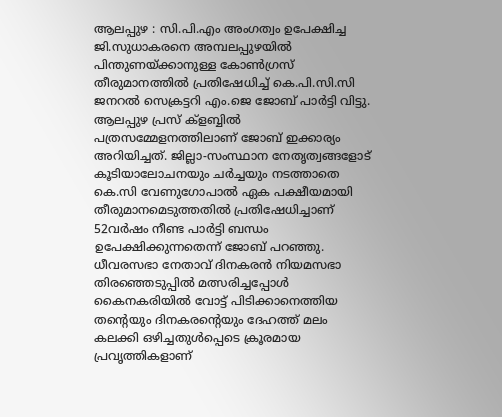ആലപ്പുഴ : സി.പി.എം അംഗത്വം ഉപേക്ഷിച്ച ജി.സുധാകരനെ അമ്പലപ്പുഴയിൽ പിന്തുണയ്ക്കാനുള്ള കോൺഗ്രസ് തീരുമാനത്തിൽ പ്രതിഷേധിച്ച് കെ.പി.സി.സി ജനറൽ സെക്രട്ടറി എം.ജെ ജോബ് പാർട്ടി വിട്ടു. ആലപ്പുഴ പ്രസ് ക്ളബ്ബിൽ പത്രസമ്മേളനത്തിലാണ് ജോബ് ഇക്കാര്യം അറിയിച്ചത്. ജില്ലാ-സംസ്ഥാന നേതൃത്വങ്ങളോട് കൂടിയാലോചനയും ചർച്ചയും നടത്താതെ കെ.സി വേണുഗോപാൽ ഏക പക്ഷീയമായി തീരുമാനമെടുത്തതിൽ പ്രതിഷേധിച്ചാണ് 52വർഷം നീണ്ട പാർട്ടി ബന്ധം ഉപേക്ഷിക്കുന്നതെന്ന് ജോബ് പറഞ്ഞു.
ധീവരസഭാ നേതാവ് ദിനകരൻ നിയമസഭാ തിരഞ്ഞെടുപ്പിൽ മത്സരിച്ചപ്പോൾ കൈനകരിയിൽ വോട്ട് പിടിക്കാനെത്തിയ തന്റെയും ദിനകരന്റെയും ദേഹത്ത് മലം കലക്കി ഒഴിച്ചതുൾപ്പെടെ ക്രൂരമായ പ്രവൃത്തികളാണ്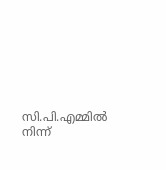സി.പി.എമ്മിൽ നിന്ന്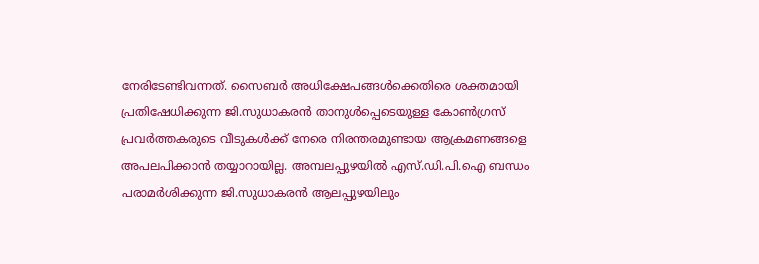നേരിടേണ്ടിവന്നത്. സൈബർ അധിക്ഷേപങ്ങൾക്കെതിരെ ശക്തമായി പ്രതിഷേധിക്കുന്ന ജി.സുധാകരൻ താനുൾപ്പെടെയുള്ള കോൺഗ്രസ് പ്രവർത്തകരുടെ വീടുകൾക്ക് നേരെ നിരന്തരമുണ്ടായ ആക്രമണങ്ങളെ അപലപിക്കാൻ തയ്യാറായില്ല. അമ്പലപ്പുഴയിൽ എസ്.ഡി.പി.ഐ ബന്ധം പരാമർശിക്കുന്ന ജി.സുധാകരൻ ആലപ്പുഴയിലും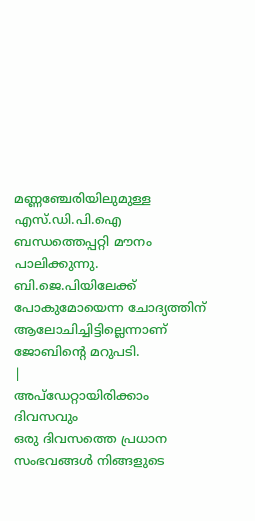മണ്ണഞ്ചേരിയിലുമുള്ള എസ്.ഡി.പി.ഐ ബന്ധത്തെപ്പറ്റി മൗനം പാലിക്കുന്നു. ബി.ജെ.പിയിലേക്ക് പോകുമോയെന്ന ചോദ്യത്തിന് ആലോചിച്ചിട്ടില്ലെന്നാണ് ജോബിന്റെ മറുപടി.
|
അപ്ഡേറ്റായിരിക്കാം ദിവസവും
ഒരു ദിവസത്തെ പ്രധാന സംഭവങ്ങൾ നിങ്ങളുടെ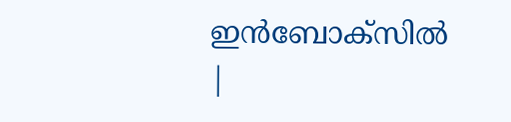ഇൻബോക്സിൽ |